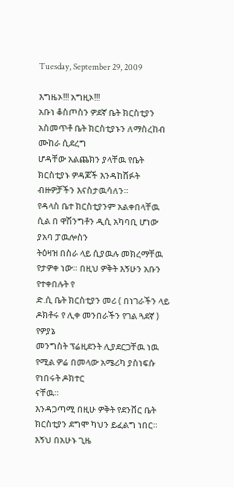Tuesday, September 29, 2009

እግዜኦ!!! አግዚኦ!!!
አቡነ ቆስጦስን ዎደኛ ቤት ክርስቲያን አስመጥቶ ቤት ክርስቲያኑን ለማስረከብ ሙከራ ሲደረግ
ሆዳቸው አልጨክን ያላቸዉ የቤት ክርስቲያኑ ዎዳጆች እንዳከሸፉት ብዙዎቻችን እናስታዉሳለን።
የዳላስ ቤተ ክርስቲያንም አልቀበላቸዉ ሲል በ ዋሽንግቶን ዲሲ አካባቢ ሆነው ያአባ ፓዉሎስን
ትዕዛዝ በስራ ላይ ሲያዉሉ መክረማቸዉ የታዎቀ ነው። በዚህ ዎቅት እኝሁን አቡን የተቀበሉት የ
ድ.ሲ ቤት ክርስቲያን መሪ ( በነገራችን ላይ ዶክቶሩ የ ሊቀ መንበራችን የገል ጓደኛ ) የዎያኔ
መንግስት ፕሬዚደንት ሊያደርጋቸዉ ነዉ የሚል ዎሬ በመላው አሜሪካ ያስነፍሱ የነበሩት ዶክተር
ናቸዉ።
እንዳጋጣሚ በዚሁ ዎቅት የደንቨር ቤት ክርስቲያን ደግሞ ካህን ይፈልግ ነበር። እኝህ በአሁኑ ጊዜ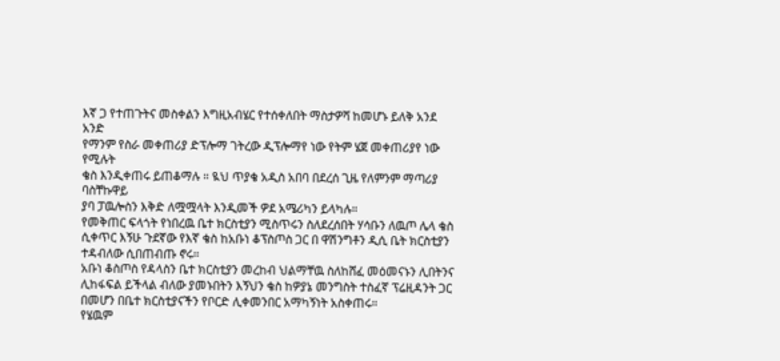እኛ ጋ የተጠጉትና መስቀልን እግዚአብሄር የተሰቀለበት ማስታዎሻ ከመሆኑ ይለቅ አንደ አንድ
የማንም የስራ መቀጠሪያ ድፕሎማ ገትረው ዲፕሎማየ ነው የትም ሄጀ መቀጠሪያየ ነው የሚሉት
ቄስ እንዲቀጠሩ ይጠቆማሉ ። ዪህ ጥያቄ አዲስ አበባ በደረሰ ጊዜ የለምንም ማጣሪያ ባስቸኩዋይ
ያባ ፓዉሎስን እቅድ ለሟሟላት እንዲመች ዎደ አሜሪካን ይላካሉ።
የመቅጠር ፍላጎት የነበረዉ ቤተ ክርስቲያን ሚስጥሩን ስለደረሰበት ሃሳቡን ለዉጦ ሌላ ቄስ
ሲቀጥር እኝሁ ጉደኛው የእኛ ቄስ ከአቡነ ቆፕስጦስ ጋር በ ዋሽንግቶን ዲሲ ቤት ክርስቲያን
ተዳብለው ሲበጠብጡ ኖሩ።
አቡነ ቆስጦስ የዳላስን ቤተ ክርስቲያን መረከብ ህልማቸዉ ስለከሸፈ መዕመናኑን ሊበትንና
ሊከፋፍል ይችላል ብለው ያመኑበትን እኝህን ቄስ ከዎያኔ መንግስት ተስፈኛ ፕሬዚዳንት ጋር
በመሆን በቤተ ክርስቲያናችን የቦርድ ሊቀመንበር አማካኝነት አስቀጠሩ።
የሄዉም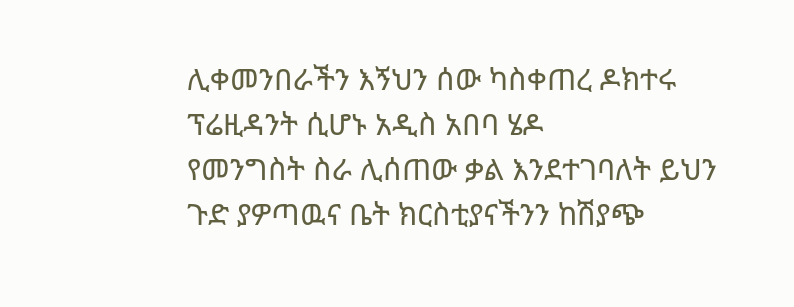ሊቀመንበራችን እኝህን ሰው ካስቀጠረ ዶክተሩ ፕሬዚዳንት ሲሆኑ አዲስ አበባ ሄዶ
የመንግስት ስራ ሊሰጠው ቃል እንደተገባለት ይህን ጉድ ያዎጣዉና ቤት ክርስቲያናችንን ከሽያጭ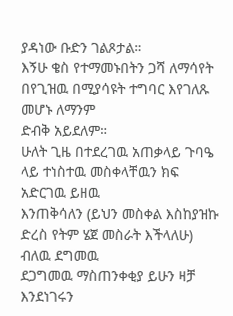ያዳነው ቡድን ገልጾታል።
እኝሁ ቄስ የተማመኑበትን ጋሻ ለማሳየት በየጊዝዉ በሚያሳዩት ተግባር እየገለጹ መሆኑ ለማንም
ድብቅ አይደለም።
ሁለት ጊዜ በተደረገዉ አጠቃላይ ጉባዔ ላይ ተነስተዉ መስቀላቸዉን ክፍ አድርገዉ ይዘዉ
እንጠቅሳለን (ይህን መስቀል እስከያዝኩ ድረስ የትም ሄጀ መስራት እችላለሁ) ብለዉ ደግመዉ
ደጋግመዉ ማስጠንቀቂያ ይሁን ዛቻ እንደነገሩን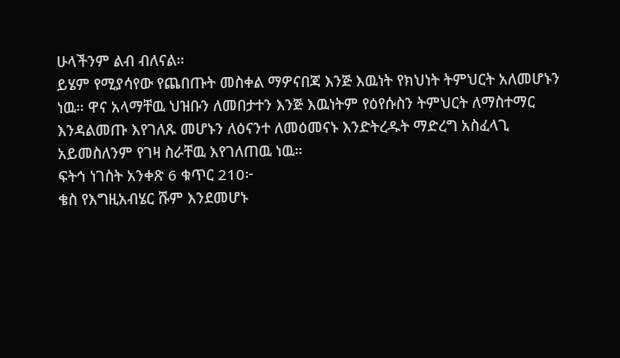ሁላችንም ልብ ብለናል።
ይሄም የሚያሳየው የጨበጡት መስቀል ማዎናበጃ እንጅ እዉነት የክህነት ትምህርት አለመሆኑን
ነዉ። ዋና አላማቸዉ ህዝቡን ለመበታተን እንጅ እዉነትም የዕየሱስን ትምህርት ለማስተማር
እንዳልመጡ እየገለጹ መሆኑን ለዕናንተ ለመዕመናኑ እንድትረዱት ማድረግ አስፈላጊ
አይመስለንም የገዛ ስራቸዉ እየገለጠዉ ነዉ።
ፍትኅ ነገስት አንቀጽ 6 ቁጥር 210፦
ቄስ የእግዚአብሄር ሹም እንደመሆኑ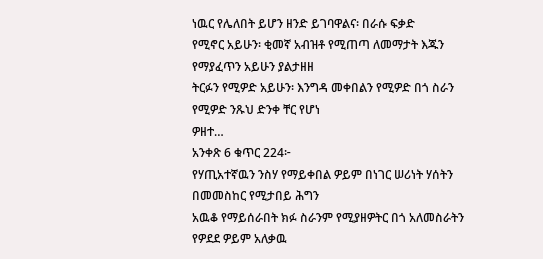ነዉር የሌለበት ይሆን ዘንድ ይገባዋልና፡ በራሱ ፍቃድ
የሚኖር አይሁን፡ ቂመኛ አብዝቶ የሚጠጣ ለመማታት እጁን የማያፈጥን አይሁን ያልታዘዘ
ትርፉን የሚዎድ አይሁን፡ እንግዳ መቀበልን የሚዎድ በጎ ስራን የሚዎድ ንጹህ ድንቀ ቸር የሆነ
ዎዘተ…
አንቀጽ 6 ቁጥር 224፦
የሃጢአተኛዉን ንስሃ የማይቀበል ዎይም በነገር ሠሪነት ሃሰትን በመመስከር የሚታበይ ሕግን
አዉቆ የማይሰራበት ክፉ ስራንም የሚያዘዎትር በጎ አለመስራትን የዎደደ ዎይም አለቃዉ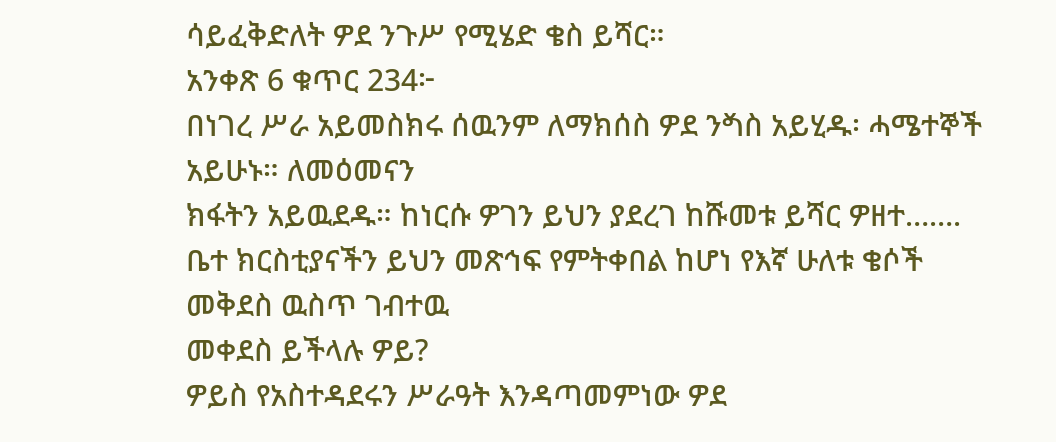ሳይፈቅድለት ዎደ ንጉሥ የሚሄድ ቄስ ይሻር።
አንቀጽ 6 ቁጥር 234፦
በነገረ ሥራ አይመስክሩ ሰዉንም ለማክሰስ ዎደ ንⷝስ አይሂዱ፡ ሓሜተኞች አይሁኑ። ለመዕመናን
ክፋትን አይዉደዱ። ከነርሱ ዎገን ይህን ያደረገ ከሹመቱ ይሻር ዎዘተ…….
ቤተ ክርስቲያናችን ይህን መጽኅፍ የምትቀበል ከሆነ የእኛ ሁለቱ ቄሶች መቅደስ ዉስጥ ገብተዉ
መቀደስ ይችላሉ ዎይ?
ዎይስ የአስተዳደሩን ሥራዓት እንዳጣመምነው ዎደ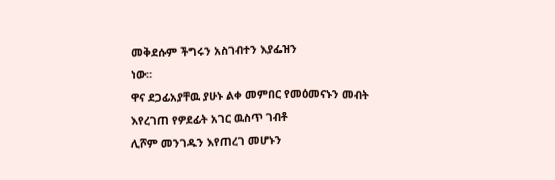መቅደሱም ችግሩን አስገብተን እያፌዝን
ነው።
ዋና ደጋፊአያቸዉ ያሁኑ ልቀ መምበር የመዕመናኑን መብት እየረገጠ የዎደፊት አገር ዉስጥ ገብቶ
ሊሾም መንገዱን እየጠረገ መሆኑን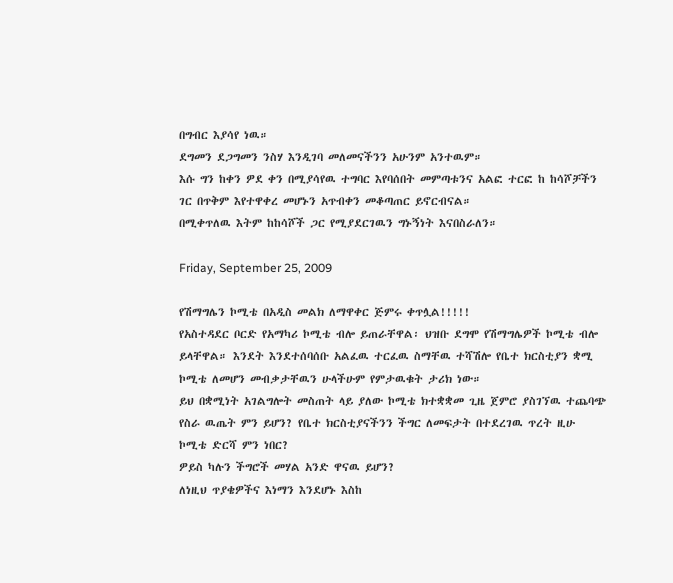በግብር እያሳየ ነዉ።
ደግመን ደጋግመን ንስሃ እንዲገባ መለመናችንን አሁንም አንተዉም።
እሱ ግን ከቀን ዎደ ቀን በሚያሳየዉ ተግባር እየባሰበት መምጣቱንና አልፎ ተርፎ ከ ከሳሾቻችን
ገር በጥቅም እየተዋቀረ መሆኑን አጥብቀን መቆጣጠር ይኖርብናል።
በሚቀጥለዉ እትም ከከሳሾች ጋር የሚያደርገዉን ግኑኝነት እናበስራለን።

Friday, September 25, 2009

የሽማግሌን ኮሚቴ በአዲስ መልክ ለማዋቀር ጅምሩ ቀጥሏል!!!!!
የአስተዳደር ቦርድ የአማካሪ ኮሚቴ ብሎ ይጠራቸዋል፡ ህዝቡ ደግሞ የሽማግሌዎች ኮሚቴ ብሎ
ይላቸዋል። እንደት እንደተሰባሰቡ አልፈዉ ተርፈዉ ስማቸዉ ተሻሽሎ የቤተ ክርስቲያን ቋሚ
ኮሚቴ ለመሆን መብቃታቸዉን ሁላችሁም የምታዉቁት ታሪክ ነው።
ይህ በቋሚነት አገልግሎት መስጠት ላይ ያለው ኮሚቴ ክተቋቋመ ጊዜ ጀምሮ ያስገኘዉ ተጨባጭ
የስራ ዉጤት ምን ይሆን? የቤተ ክርስቲያናችንን ችግር ለመፍታት በተደረገዉ ጥረት ዚሁ
ኮሚቴ ድርሻ ምን ነበር?
ዎይስ ካሉን ችግሮች መሃል አንድ ዋናዉ ይሆን?
ለነዚህ ጥያቄዎችና እነማን እንደሆኑ እስከ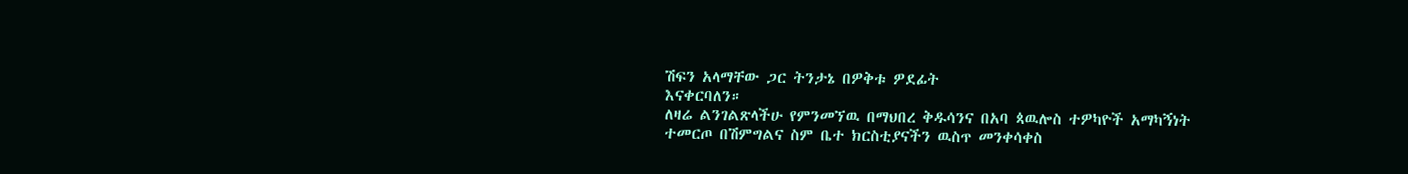ሽፍን አላማቸው ጋር ትንታኔ በዎቅቱ ዎደፊት
እናቀርባለን።
ለዛሬ ልንገልጽላችሁ የምንመኘዉ በማህበረ ቅዱሳንና በአባ ጳዉሎስ ተዎካዮች አማካኝነት
ተመርጦ በሽምግልና ስም ቤተ ክርስቲያናችን ዉስጥ መንቀሳቀስ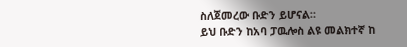ስለጀመረው ቡድን ይሆናል።
ይህ ቡድን ከአባ ፓዉሎስ ልዩ መልክተኛ ከ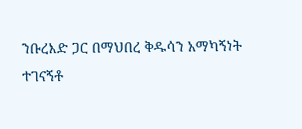ንቡረእድ ጋር በማህበረ ቅዱሳን አማካኝነት
ተገናኝቶ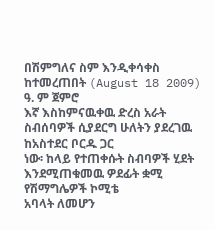በሽምግለና ስም እንዲቀሳቀስ ከተመረጠበት (August 18 2009) ዓ. ም ጀምሮ
እኛ እስከምናዉቀዉ ድረስ አራት ስብሰባዎች ሲያደርግ ሁለትን ያደረገዉ ከአስተደር ቦርዱ ጋር
ነው፡ ከላይ የተጠቀሱት ስብባዎች ሂደት እንደሚጠቁመዉ ዎደፊት ቋሚ የሽማግሌዎች ኮሚቴ
አባላት ለመሆን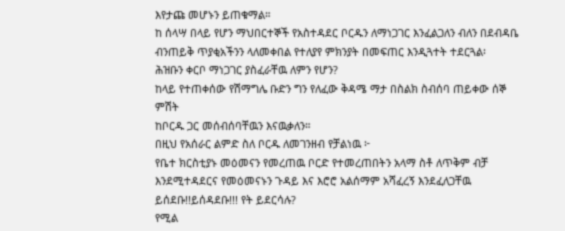እየታጩ መሆኑን ይጠቁማል።
ከ ሰላሣ በላይ የሆን ማህበርተኞች የአስተዳደር ቦርዱን ለማነጋገር እንፈልጋለን ብለን በደብዳቤ
ብንጠይቅ ጥያቂአችንን ላለመቀበል የተለያየ ምክንያት በመፍጠር እንዲጓተት ተደርጓል፡
ሕዝቡን ቀርቦ ማነጋገር ያስፈራቸዉ ለምን የሆን?
ከላይ የተጠቀሰው የሽማግሌ ቡድን ግን የለፈው ቅዳሜ ማታ በስልክ ስብሰባ ጠይቀው ሰኞ ምሽት
ከቦርዱ ጋር መሰብሰባቸዉን እናዉቃለን።
በዚህ የአሰራር ልምድ ስለ ቦርዱ ለመገንዘብ የቻልነዉ ፦
የቤተ ክርስቲያኑ መዕመናን የመረጠዉ ቦርድ የተመረጠበትን አላማ ስቶ ለጥቅም ብቻ
እንደሚተዳደርና የመዕመናኑን ጉዳይ እና እሮሮ አልሰማም አሻፈረኝ እንደፈለጋቸዉ
ይሰደቡ!!ይሰዳደቡ!!! የት ይደርሳሉ?
የሚል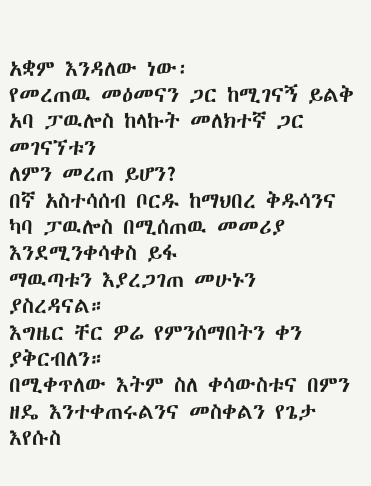አቋም እንዳለው ነው፡
የመረጠዉ መዕመናን ጋር ከሚገናኝ ይልቅ አባ ፓዉሎስ ከላኩት መለክተኛ ጋር መገናኘቱን
ለምን መረጠ ይሆን?
በኛ አስተሳሰብ ቦርዱ ከማህበረ ቅዱሳንና ካባ ፓዉሎስ በሚሰጠዉ መመሪያ እንደሚንቀሳቀስ ይፋ
ማዉጣቱን እያረጋገጠ መሁኑን ያስረዳናል።
እግዜር ቸር ዎሬ የምንሰማበትን ቀን ያቅርብለን።
በሚቀጥለው እትም ስለ ቀሳውስቱና በምን ዘዴ እንተቀጠሩልንና መስቀልን የጌታ እየሱስ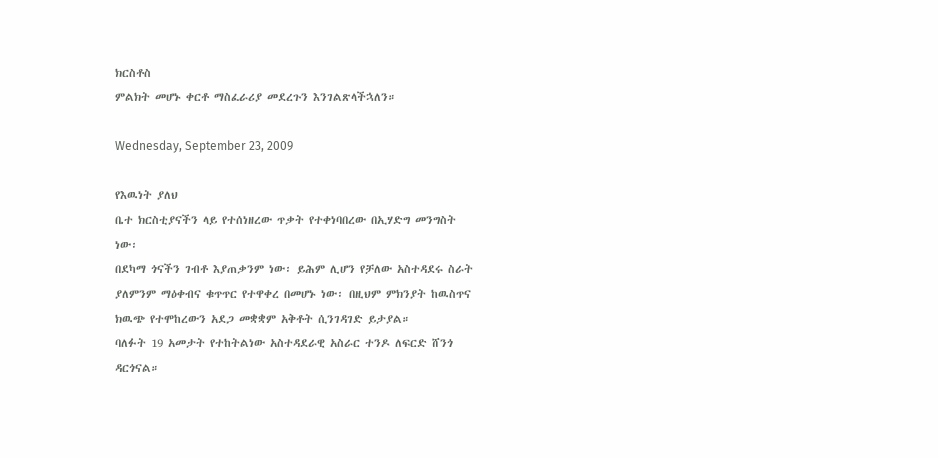ክርስቶስ
ምልክት መሆኑ ቀርቶ ማስፈራሪያ መደረጉን እንገልጽላችኋለን።

Wednesday, September 23, 2009

የእዉነት ያለህ
ቤተ ክርስቲያናችን ላይ የተሰነዘረው ጥቃት የተቀነባበረው በኢሃድግ መንግስት
ነው፡
በደካማ ጎናችን ገብቶ እያጠቃንም ነው፡ ይሕም ሊሆን የቻለው አስተዳደሩ ስራት
ያለምንም ማዕቀብና ቁጥጥር የተዋቀረ በመሆኑ ነው፡ በዚህም ምክንያት ከዉስጥና
ክዉጭ የተሞከረውን አደጋ መቋቋም አቅቶት ሲንገዳገድ ይታያል።
ባለፉት 19 አመታት የተከትልነው አስተዳደራዊ አስራር ተንዶ ለፍርድ ሸንጎ
ዳርጎናል።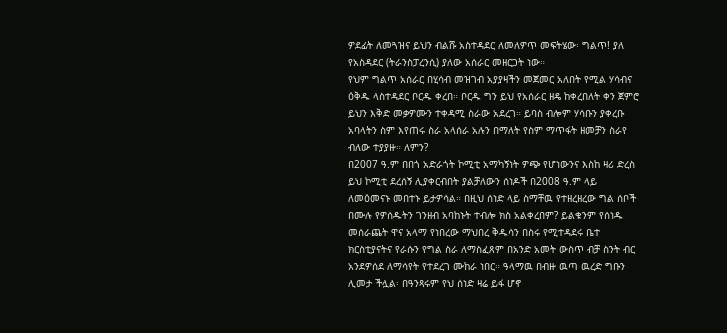ዎደፊት ለመጓዝና ይህን ብልሹ አስተዳደር ለመለዎጥ መፍትሄው፡ ግልጥ! ያለ
የአስዳደር (ትራንስፓረንሲ) ያለው አሰራር መዘርጋት ነው።
የህም ግልጥ አሰራር በሂሳብ መዝገብ አያያዛችን መጀመር አለበት የሚል ሃሳብና
ዕቅዱ ላስተዳደር ቦርዱ ቀረበ። ቦርዱ ግን ይህ የአሰራር ዘዴ ከቀረበለት ቀን ጀምሮ
ይህን እቅድ መቃዎሙን ተቀዳሚ ስራው አደረገ። ይባስ ብሎም ሃሳቡን ያቀረቡ
አባላትን ስም እየጠሩ ስራ አላሰራ አሉን በማለት የስም ማጥፋት ዘመቻን ስራየ
ብለው ተያያዙ። ለምን?
በ2007 ዓ.ም በበጎ አድራጎት ኮሚቲ አማካኝነት ዎጭ የሆነውንና እስከ ዛሪ ድረስ
ይህ ኮሚቲ ደረሰኝ ሊያቀርብበት ያልቻለውን ሰነዶች በ2008 ዓ.ም ላይ
ለመዕመናኑ መበተኑ ይታዎሳል። በዚህ ሰነድ ላይ ስማቸዉ የተዘረዘረው ግል ሰቦች
በሙሉ የዎሰዱትን ገንዘብ አባከኑት ተብሎ ክስ አልቀረበም? ይልቁንም የሰነዱ
መሰራጨት ዋና አላማ የነበረው ማህበረ ቅዱሳን በስሩ የሚተዳደሩ ቤተ
ክርስቲያናትና የራሱን የግል ስራ ለማስፈጸም በአንድ አመት ውስጥ ብቻ ስንት ብር
አንደዎሰደ ለማሳየት የተደረገ ሙከራ ነበር። ዓላማዉ በብዙ ዉጣ ዉረድ ግቡን
ሊመታ ችሏል፡ በዓንጻሩም የህ ሰነድ ዛሬ ይፋ ሆኖ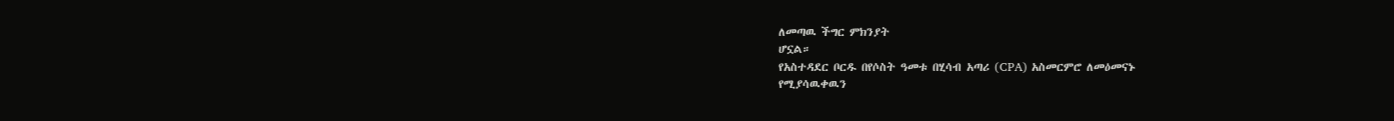ለመጣዉ ችግር ምክንያት
ሆኗል።
የአስተዳደር ቦርዱ በየሶስት ዓመቱ በሂሳብ አጣሪ (CPA) አስመርምሮ ለመዕመናኑ
የሚያሳዉቀዉን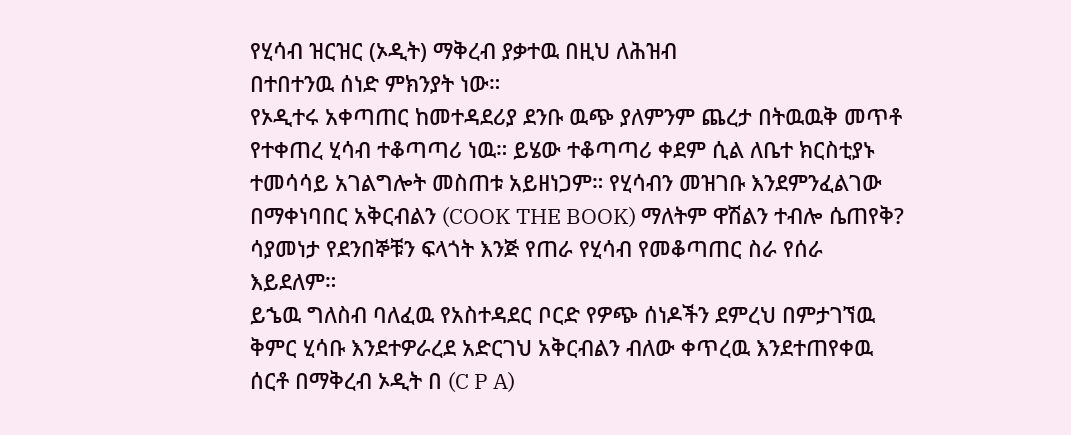የሂሳብ ዝርዝር (ኦዲት) ማቅረብ ያቃተዉ በዚህ ለሕዝብ
በተበተንዉ ሰነድ ምክንያት ነው።
የኦዲተሩ አቀጣጠር ከመተዳደሪያ ደንቡ ዉጭ ያለምንም ጨረታ በትዉዉቅ መጥቶ
የተቀጠረ ሂሳብ ተቆጣጣሪ ነዉ። ይሄው ተቆጣጣሪ ቀደም ሲል ለቤተ ክርስቲያኑ
ተመሳሳይ አገልግሎት መስጠቱ አይዘነጋም። የሂሳብን መዝገቡ እንደምንፈልገው
በማቀነባበር አቅርብልን (COOK THE BOOK) ማለትም ዋሽልን ተብሎ ሴጠየቅ?
ሳያመነታ የደንበኞቹን ፍላጎት እንጅ የጠራ የሂሳብ የመቆጣጠር ስራ የሰራ
እይደለም።
ይኄዉ ግለስብ ባለፈዉ የአስተዳደር ቦርድ የዎጭ ሰነዶችን ደምረህ በምታገኘዉ
ቅምር ሂሳቡ እንደተዎራረደ አድርገህ አቅርብልን ብለው ቀጥረዉ እንደተጠየቀዉ
ሰርቶ በማቅረብ ኦዲት በ (C P A)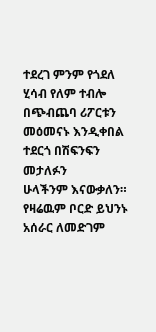ተደረገ ምንም የጎደለ ሂሳብ የለም ተብሎ
በጭብጨባ ሪፖርቱን መዕመናኑ እንዲቀበል ተደርጎ በሽፍንፍን መታለፉን
ሁላችንም እናውቃለን።
የዛሬዉም ቦርድ ይህንኑ አሰራር ለመድገም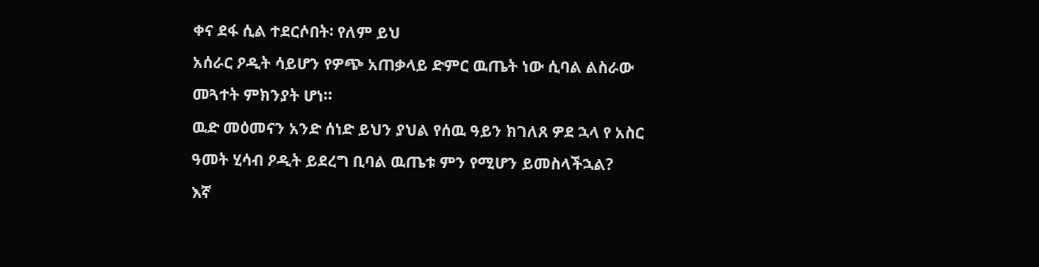ቀና ደፋ ሲል ተደርሶበት፡ የለም ይህ
አሰራር ዖዲት ሳይሆን የዎጭ አጠቃላይ ድምር ዉጤት ነው ሲባል ልስራው
መጓተት ምክንያት ሆነ።
ዉድ መዕመናን አንድ ሰነድ ይህን ያህል የሰዉ ዓይን ክገለጸ ዎደ ኋላ የ አስር
ዓመት ሂሳብ ዖዲት ይደረግ ቢባል ዉጤቱ ምን የሚሆን ይመስላችኋል?
እኛ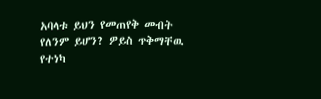አባላቱ ይህን የመጠየቅ መብት የለንም ይሆን? ዎይስ ጥቅማቸዉ የተነካ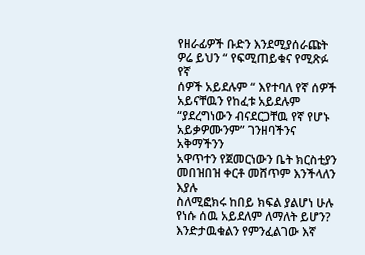የዘራፊዎች ቡድን እንደሚያሰራጩት ዎሬ ይህን “ የፍሚጠይቁና የሚጽፉ የኛ
ሰዎች አይደሉም “ እየተባለ የኛ ሰዎች አይናቸዉን የከፈቱ አይደሉም
“ያደረግነውን ብናደርጋቸዉ የኛ የሆኑ አይቃዎሙንም” ገንዘባችንና አቅማችንን
አዋጥተን የጀመርነውን ቤት ክርስቲያን መበዝበዝ ቀርቶ መሸጥም እንችላለን እያሉ
ስለሚፎክሩ ከበይ ክፍል ያልሆነ ሁሉ የነሱ ሰዉ አይደለም ለማለት ይሆን?
እንድታዉቁልን የምንፈልገው እኛ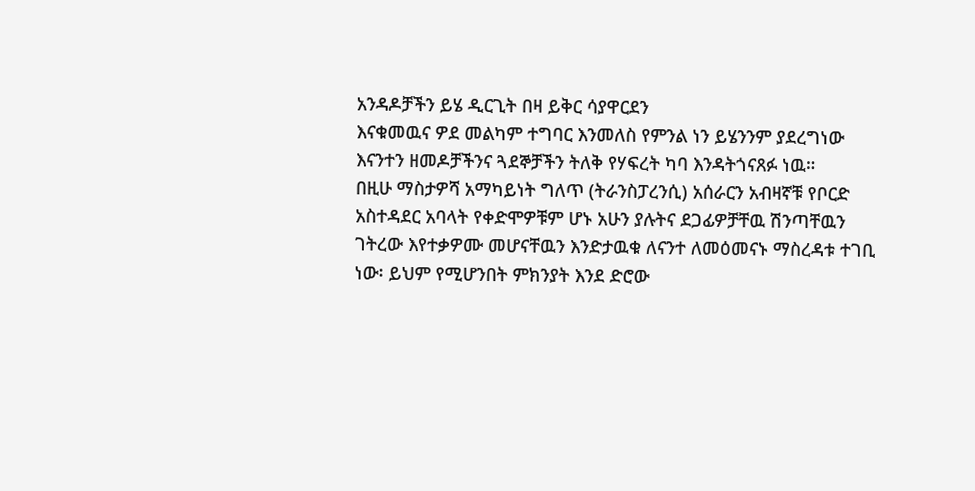አንዳዶቻችን ይሄ ዲርጊት በዛ ይቅር ሳያዋርደን
እናቁመዉና ዎደ መልካም ተግባር እንመለስ የምንል ነን ይሄንንም ያደረግነው
እናንተን ዘመዶቻችንና ጓደኞቻችን ትለቅ የሃፍረት ካባ እንዳትጎናጸፉ ነዉ።
በዚሁ ማስታዎሻ አማካይነት ግለጥ (ትራንስፓረንሲ) አሰራርን አብዛኛቹ የቦርድ
አስተዳደር አባላት የቀድሞዎቹም ሆኑ አሁን ያሉትና ደጋፊዎቻቸዉ ሽንጣቸዉን
ገትረው እየተቃዎሙ መሆናቸዉን እንድታዉቁ ለናንተ ለመዕመናኑ ማስረዳቱ ተገቢ
ነው፡ ይህም የሚሆንበት ምክንያት እንደ ድሮው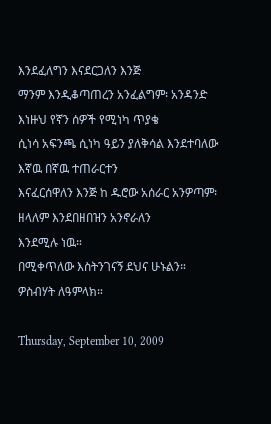እንደፈለግን እናደርጋለን እንጅ
ማንም እንዲቆጣጠረን አንፈልግም፡ አንዳንድ እነዙህ የኛን ሰዎች የሚነካ ጥያቄ
ሲነሳ አፍንጫ ሲነካ ዓይን ያለቅሳል እንደተባለው እኛዉ በኛዉ ተጠራርተን
እናፈርሰዋለን እንጅ ከ ዱሮው አሰራር አንዎጣም፡ ዘላለም እንደበዘበዝን አንኖራለን
እንደሚሉ ነዉ።
በሚቀጥለው እስትንገናኝ ደህና ሁኑልን።
ዎስብሃት ለዓምላክ።

Thursday, September 10, 2009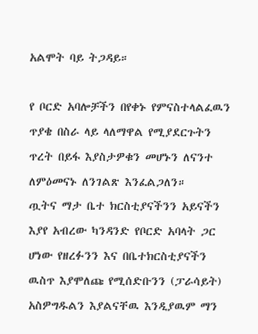አልሞት ባይ ትጋዳይ።

የ ቦርድ አባሎቻችን በየቀኑ የምናስተላልፈዉን ጥያቄ በስራ ላይ ላለማዋል የሚያደርጉትን ጥረት በይፋ እያስታዎቁን መሆኑን ለናንተ ለምዕመናኑ ለንገልጽ እንፈልጋለን።
ጧትና ማታ ቤተ ክርስቲያናችንን አይናችን እያየ አብረው ካንዳንድ የቦርድ አባላት ጋር ሆነው የዘረፉንን እና በቤተክርስቲያናችን ዉስጥ እያሞለጩ የሚሰድቡንን (ፓራሳይት) አስዎግዱልን እያልናቸዉ እንዲያዉም ማን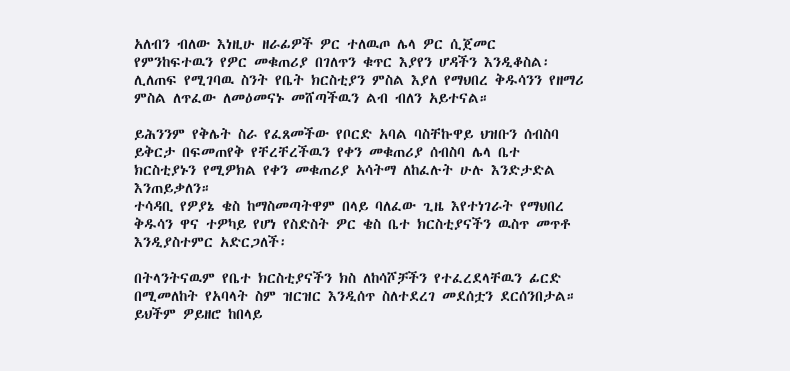አለብን ብለው እነዚሁ ዘራፊዎች ዎር ተለዉጦ ሌላ ዎር ሲጀመር
የምንከፍተዉን የዎር መቁጠሪያ በገለጥን ቁጥር እያየን ሆዳችን እንዲቆስል፡ሊለጠፍ የሚገባዉ ስንት የቤት ክርስቲያን ምስል እያለ የማህበረ ቅዱሳንን የዘማሪ ምስል ለጥፈው ለመዕመናኑ መሸጣችዉን ልብ ብለን አይተናል።

ይሕንንም የቅሌት ስራ የፈጸመችው የቦርድ አባል ባስቸኩዋይ ህዝቡን ሰብስባ ይቅርታ በፍመጠየቅ የቸረቸረችዉን የቀን መቁጠሪያ ሰብስባ ሌላ ቤተ ክርስቲያኑን የሚዎክል የቀን መቁጠሪያ አሳትማ ለከፈሉት ሁሉ እንድታድል እንጠይቃለን።
ተሳዳቢ የዎያኔ ቄስ ከማስመጣትዋም በላይ ባለፈው ጊዜ እየተነገራት የማህበረ ቅዱሳን ዋና ተዎካይ የሆነ የስድስት ዎር ቄስ ቤተ ክርስቲያናችን ዉስጥ መጥቶ እንዲያስተምር አድርጋለች፡

በትላንትናዉም የቤተ ክርስቲያናችን ክስ ለከሳሾቻችን የተፈረደላቸዉን ፊርድ በሚመለከት የአባላት ስም ዝርዝር እንዲሰጥ ስለተደረገ መደሰቷን ደርሰንበታል።
ይህችም ዎይዘሮ ከበላይ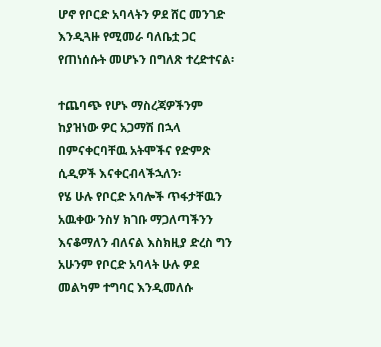ሆኖ የቦርድ አባላትን ዎደ ሸር መንገድ እንዲጓዙ የሚመራ ባለቤቷ ጋር
የጠነሰሱት መሆኑን በግለጽ ተረድተናል፡

ተጨባጭ የሆኑ ማስረጃዎችንም ከያዝነው ዎር አጋማሽ በኋላ በምናቀርባቸዉ አትሞችና የድምጽ ሲዲዎች እናቀርብላችኋለን፡
የሄ ሁሉ የቦርድ አባሎች ጥፋታቸዉን አዉቀው ንስሃ ክገቡ ማጋለጣችንን እናቆማለን ብለናል እስክዚያ ድረስ ግን አሁንም የቦርድ አባላት ሁሉ ዎደ መልካም ተግባር እንዲመለሱ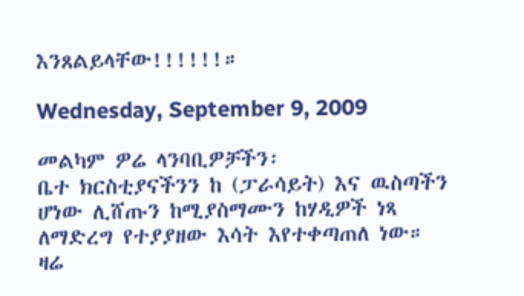እንጸልይላቸው!!!!!!።

Wednesday, September 9, 2009

መልካም ዎሬ ላንባቢዎቻችን፡
ቤተ ክርስቲያናችንን ከ (ፓራሳይት) እና ዉስጣችን ሆነው ሊሸጡን ከሚያስማሙን ከሃዲዎች ነጻ ለማድረግ የተያያዘው እሳት እየተቀጣጠለ ነው።
ዛሬ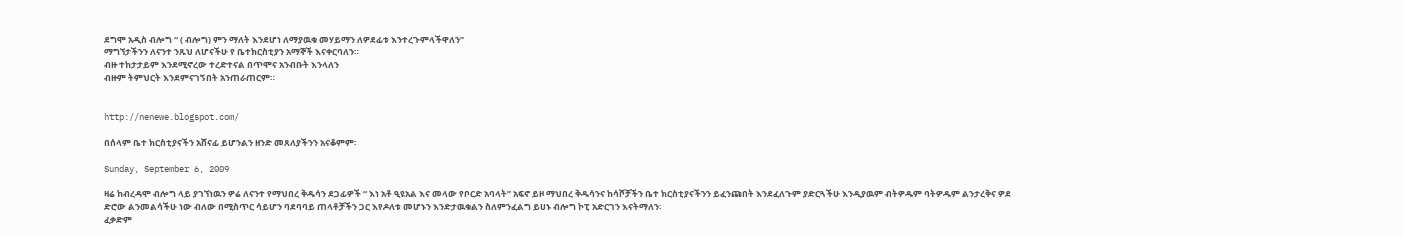ደግሞ አዲስ ብሎግ “ ( ብሎግ) ምን ማለት እንደሆነ ለማያዉቁ መሃይማን ለዎደፊቱ እንተረጉምላችዋለን”
ማግኘታችንን ለናንተ ንጹህ ለሆናችሁ የ ቤተክርስቲያን አማኞች እናቀርባለን።
ብዙ ተከታታይም እንደሚኖረው ተረድተናል በጥሞና አንብቡት እንላለን
ብዙም ትምህርት እንደምናገኝበት አንጠራጠርም።


http://nenewe.blogspot.com/

በሰላም ቤተ ክርስቲያናችን አሸናፊ ይሆንልን ዘንድ መጸለያችንን አናቆምም፡

Sunday, September 6, 2009

ዛሬ ከብረዳሞ ብሎግ ላይ ያገኘነዉን ዎሬ ለናንተ የማህበረ ቅዱሳን ደጋፊዎች “ እነ አቶ ዒዩአል እና መላው የቦርድ አባላት” አፍኖ ይዞ ማህበረ ቅዱሳንና ከሳሾቻችን ቤተ ክርስቲያናችንን ይፈንጩበት እንደፈለጉም ያድርጓችሁ እንዲያዉም ብትዎዱም ባትዎዱም ልንታረቅና ዎደ ድሮው ልንመልሳችሁ ነው ብለው በሚስጥር ሳይሆን ባደባባይ ጠላቶቻችን ጋር እየዶለቱ መሆኑን እንድታዉቁልን ስለምንፈልግ ይሀኑ ብሎግ ኮፒ አድርገን እናትማለን፡
ፈቃድም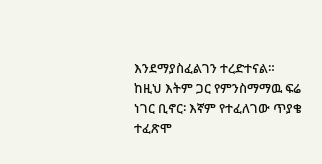እንደማያስፈልገን ተረድተናል።
ከዚህ እትም ጋር የምንስማማዉ ፍሬ ነገር ቢኖር፡ እኛም የተፈለገው ጥያቄ ተፈጽሞ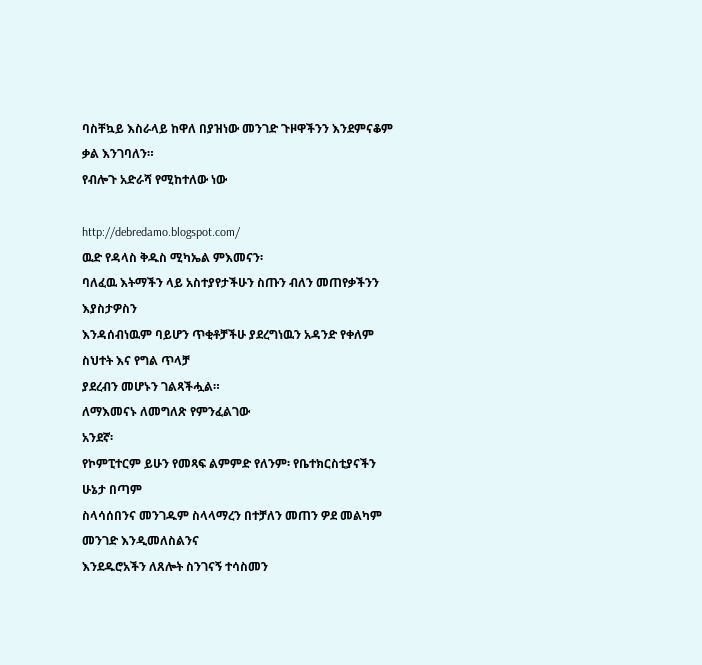ባስቸኳይ እስራላይ ከዋለ በያዝነው መንገድ ጉዞዋችንን እንደምናቆም ቃል እንገባለን።
የብሎጉ አድራሻ የሚከተለው ነው

http://debredamo.blogspot.com/
ዉድ የዳላስ ቅዱስ ሚካኤል ምእመናን፡
ባለፈዉ እትማችን ላይ አስተያየታችሁን ስጡን ብለን መጠየቃችንን እያስታዎስን
እንዳሰብነዉም ባይሆን ጥቂቶቻችሁ ያደረግነዉን አዳንድ የቀለም ስህተት እና የግል ጥላቻ
ያደረብን መሆኑን ገልጻችሗል።
ለማእመናኑ ለመግለጽ የምንፈልገው
አንደኛ፡
የኮምፒተርም ይሁን የመጻፍ ልምምድ የለንም፡ የቤተክርስቲያናችን ሁኔታ በጣም
ስላሳሰበንና መንገዱም ስላላማረን በተቻለን መጠን ዎደ መልካም መንገድ እንዲመለስልንና
እንደዱሮአችን ለጸሎት ስንገናኝ ተሳስመን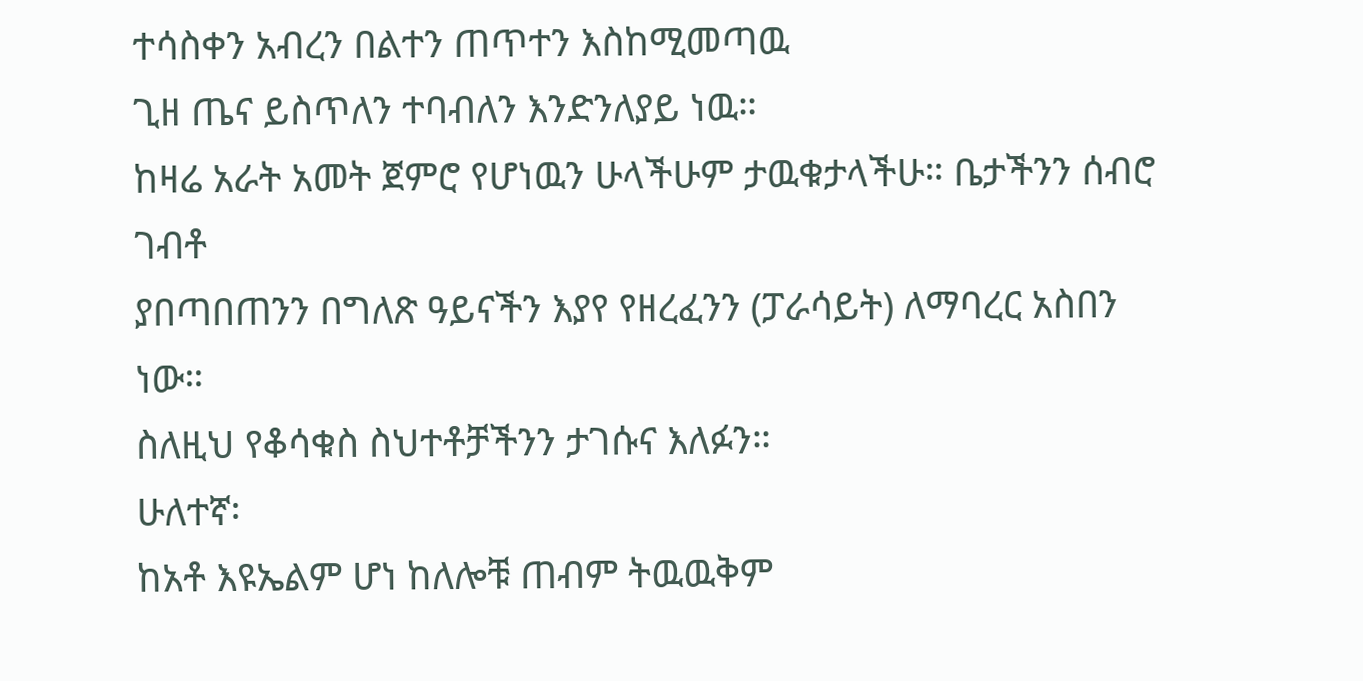ተሳስቀን አብረን በልተን ጠጥተን እስከሚመጣዉ
ጊዘ ጤና ይስጥለን ተባብለን እንድንለያይ ነዉ።
ከዛሬ አራት አመት ጀምሮ የሆነዉን ሁላችሁም ታዉቁታላችሁ። ቤታችንን ሰብሮ ገብቶ
ያበጣበጠንን በግለጽ ዓይናችን እያየ የዘረፈንን (ፓራሳይት) ለማባረር አስበን ነው።
ስለዚህ የቆሳቁስ ስህተቶቻችንን ታገሱና እለፉን።
ሁለተኛ፡
ከአቶ እዩኤልም ሆነ ከለሎቹ ጠብም ትዉዉቅም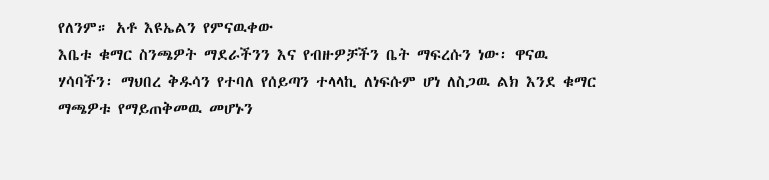የለንም። አቶ እዩኤልን የምናዉቀው
እቤቱ ቁማር ስንጫዎት ማደራችንን እና የብዙዎቻችን ቤት ማፍረሱን ነው፡ ዋናዉ
ሃሳባችን፡ ማህበረ ቅዱሳን የተባለ የሰይጣን ተላላኪ ለነፍሱም ሆነ ለስጋዉ ልክ እንደ ቁማር
ማጫዎቱ የማይጠቅመዉ መሆኑን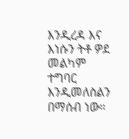እንዲረዳ እና እነሱን ትቶ ዎደ መልካም ተግባር እንዲመለስልን
በማሰብ ነው።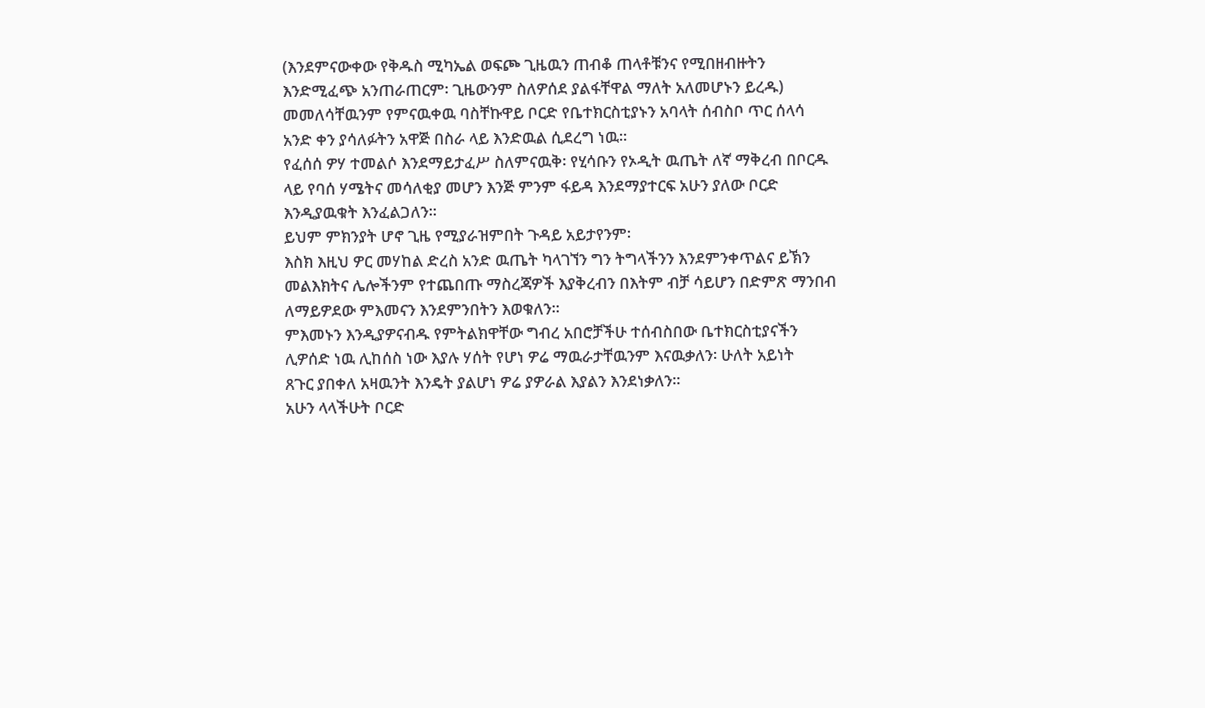(እንደምናውቀው የቅዱስ ሚካኤል ወፍጮ ጊዜዉን ጠብቆ ጠላቶቹንና የሚበዘብዙትን
እንድሚፈጭ አንጠራጠርም፡ ጊዜውንም ስለዎሰደ ያልፋቸዋል ማለት አለመሆኑን ይረዱ)
መመለሳቸዉንም የምናዉቀዉ ባስቸኩዋይ ቦርድ የቤተክርስቲያኑን አባላት ሰብስቦ ጥር ሰላሳ
አንድ ቀን ያሳለፉትን አዋጅ በስራ ላይ እንድዉል ሲደረግ ነዉ።
የፈሰሰ ዎሃ ተመልሶ እንደማይታፈሥ ስለምናዉቅ፡ የሂሳቡን የኦዲት ዉጤት ለኛ ማቅረብ በቦርዱ
ላይ የባሰ ሃሜትና መሳለቂያ መሆን እንጅ ምንም ፋይዳ እንደማያተርፍ አሁን ያለው ቦርድ
እንዲያዉቁት እንፈልጋለን።
ይህም ምክንያት ሆኖ ጊዜ የሚያራዝምበት ጉዳይ አይታየንም፡
እስክ እዚህ ዎር መሃከል ድረስ አንድ ዉጤት ካላገኘን ግን ትግላችንን እንደምንቀጥልና ይኽን
መልእክትና ሌሎችንም የተጨበጡ ማስረጃዎች እያቅረብን በእትም ብቻ ሳይሆን በድምጽ ማንበብ
ለማይዎደው ምእመናን እንደምንበትን እወቁለን።
ምእመኑን እንዲያዎናብዱ የምትልክዋቸው ግብረ አበሮቻችሁ ተሰብስበው ቤተክርስቲያናችን
ሊዎሰድ ነዉ ሊከሰስ ነው እያሉ ሃሰት የሆነ ዎሬ ማዉራታቸዉንም እናዉቃለን፡ ሁለት አይነት
ጸጉር ያበቀለ አዛዉንት እንዴት ያልሆነ ዎሬ ያዎራል እያልን እንደነቃለን።
አሁን ላላችሁት ቦርድ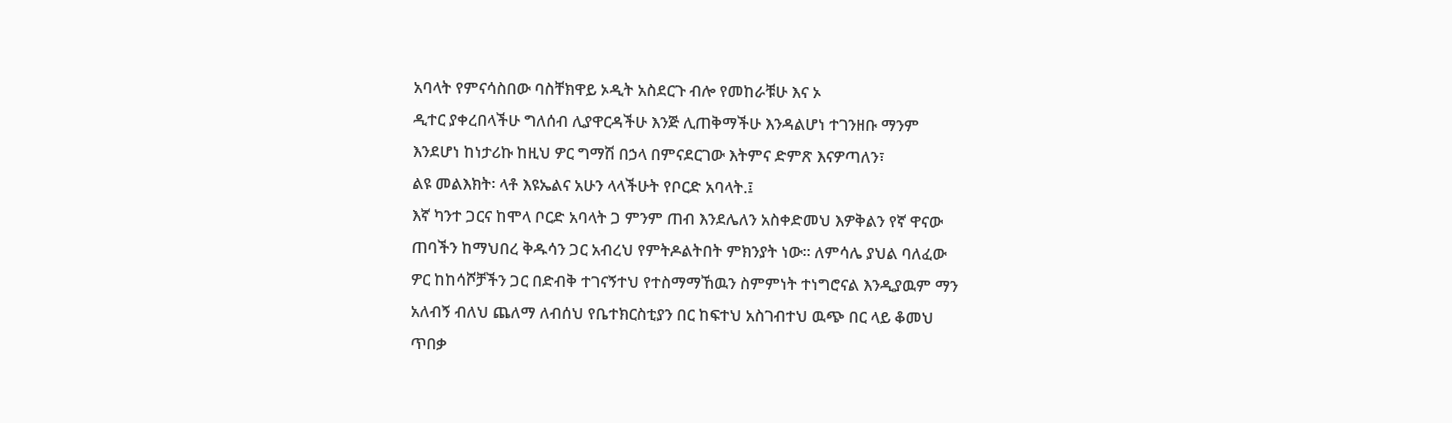አባላት የምናሳስበው ባስቸክዋይ ኦዲት አስደርጉ ብሎ የመከራቹሁ እና ኦ
ዲተር ያቀረበላችሁ ግለሰብ ሊያዋርዳችሁ እንጅ ሊጠቅማችሁ እንዳልሆነ ተገንዘቡ ማንም
እንደሆነ ከነታሪኩ ከዚህ ዎር ግማሽ በኃላ በምናደርገው እትምና ድምጽ እናዎጣለን፣
ልዩ መልእክት፡ ላቶ እዩኤልና አሁን ላላችሁት የቦርድ አባላት.፤
እኛ ካንተ ጋርና ከሞላ ቦርድ አባላት ጋ ምንም ጠብ እንደሌለን አስቀድመህ እዎቅልን የኛ ዋናው
ጠባችን ከማህበረ ቅዱሳን ጋር አብረህ የምትዶልትበት ምክንያት ነው። ለምሳሌ ያህል ባለፈው
ዎር ከከሳሾቻችን ጋር በድብቅ ተገናኝተህ የተስማማኸዉን ስምምነት ተነግሮናል እንዲያዉም ማን
አለብኝ ብለህ ጨለማ ለብሰህ የቤተክርስቲያን በር ከፍተህ አስገብተህ ዉጭ በር ላይ ቆመህ
ጥበቃ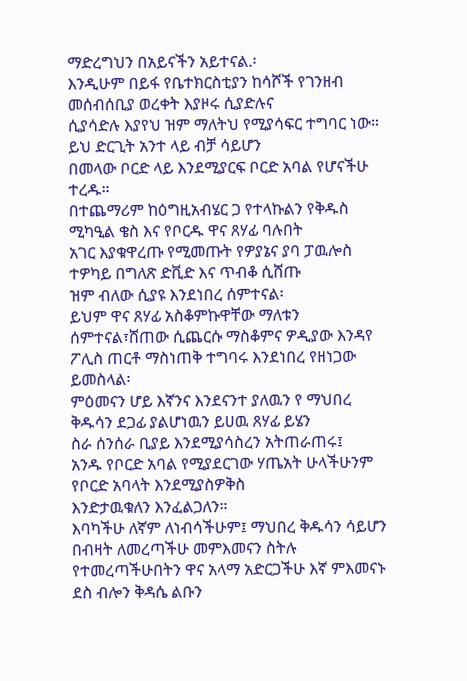ማድረግህን በአይናችን አይተናል.፡
እንዲሁም በይፋ የቤተክርስቲያን ከሳሾች የገንዘብ መሰብሰቢያ ወረቀት እያዞሩ ሲያድሉና
ሲያሳድሉ እያየህ ዝም ማለትህ የሚያሳፍር ተግባር ነው። ይህ ድርጊት አንተ ላይ ብቻ ሳይሆን
በመላው ቦርድ ላይ እንደሚያርፍ ቦርድ አባል የሆናችሁ ተረዱ።
በተጨማሪም ከዕግዚአብሄር ጋ የተላኩልን የቅዱስ ሚካዒል ቄስ እና የቦርዱ ዋና ጸሃፊ ባሉበት
አገር እያቁዋረጡ የሚመጡት የዎያኔና ያባ ፓዉሎስ ተዎካይ በግለጽ ድቪድ እና ጥብቆ ሲሸጡ
ዝም ብለው ሲያዩ እንደነበረ ሰምተናል፡
ይህም ዋና ጸሃፊ አስቆምኩዋቸው ማለቱን ሰምተናል፣ሸጠው ሲጨርሱ ማስቆምና ዎዲያው እንዳየ
ፖሊስ ጠርቶ ማስነጠቅ ተግባሩ እንደነበረ የዘነጋው ይመስላል፡
ምዕመናን ሆይ እኛንና እንደናንተ ያለዉን የ ማህበረ ቅዱሳን ደጋፊ ያልሆነዉን ይሀዉ ጸሃፊ ይሄን
ስራ ሰንሰራ ቢያይ እንደሚያሳስረን አትጠራጠሩ፤
አንዱ የቦርድ አባል የሚያደርገው ሃጤአት ሁላችሁንም የቦርድ አባላት እንደሚያስዎቅስ
እንድታዉቁለን እንፈልጋለን።
እባካችሁ ለኛም ለነብሳችሁም፤ ማህበረ ቅዱሳን ሳይሆን በብዛት ለመረጣችሁ መምእመናን ስትሉ
የተመረጣችሁበትን ዋና አላማ አድርጋችሁ እኛ ምእመናኑ ደስ ብሎን ቅዳሴ ልቡን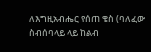ለእግዚአብሔር የሰጠ ቄስ (ባለፈው ስብሰባላይ ላይ ከልብ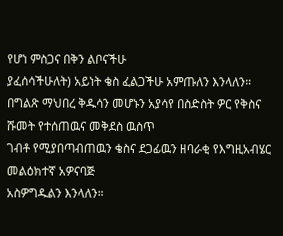የሆነ ምስጋና በቅን ልቦናችሁ
ያፈሰሳችሁለት) አይነት ቄስ ፈልጋችሁ አምጡለን እንላለን።
በግልጽ ማህበረ ቅዱሳን መሆኑን አያሳየ በስድስት ዎር የቅስና ሹመት የተሰጠዉና መቅደስ ዉስጥ
ገብቶ የሚያበጣብጠዉን ቄስና ደጋፊዉን ዘባራቂ የእግዚአብሄር መልዕክተኛ አዎናባጅ
አስዎግዱልን እንላለን።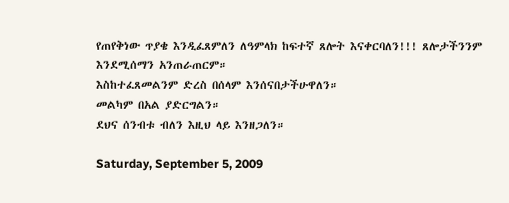የጠየቅነው ጥያቄ እንዲፈጸምለን ለዓምላክ ከፍተኛ ጸሎት እናቀርባለን!!! ጸሎታችንንም
እንደሚሰማን አንጠራጠርም።
እስከተፈጸመልንም ድረስ በሰላም እንሰናበታችሁዋለን።
መልካም በአል ያድርግልን።
ደህና ሰንብቱ ብለን እዚህ ላይ እንዘጋለን።

Saturday, September 5, 2009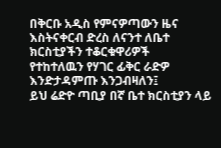በቅርቡ አዲስ የምናዎጣውን ዜና እስትናቀርብ ድረስ ለናንተ ለቤተ ክርስቲያችን ተቆርቁዋሪዎች
የተከተለዉን የሃገር ፊቅር ራድዎ እንድታዳምጡ እንጋብዛለን፤
ይህ ሬድዮ ጣቢያ በኛ ቤተ ክርስቲያን ላይ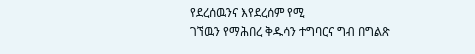የደረሰዉንና እየደረሰም የሚ
ገኘዉን የማሕበረ ቅዱሳን ተግባርና ግብ በግልጽ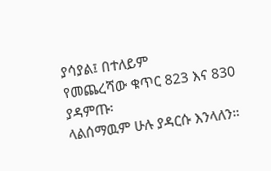ያሳያል፤ በተለይም
የመጨረሻው ቁጥር 823 እና 830 ያዳምጡ፡
ላልሰማዉም ሁሉ ያዳርሱ እንላለን።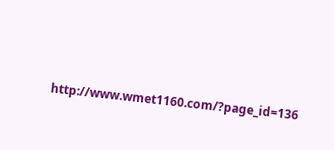http://www.wmet1160.com/?page_id=136